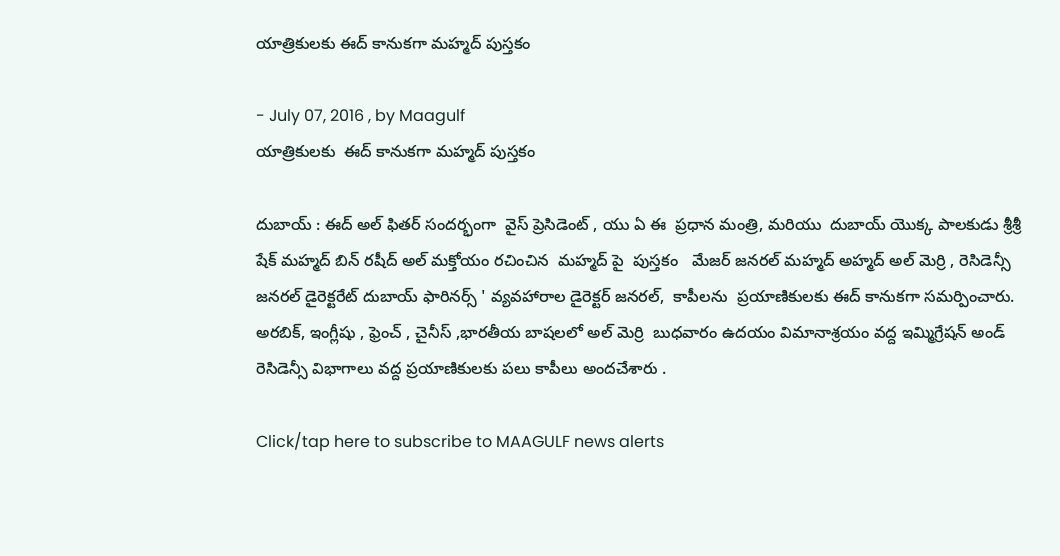యాత్రికులకు ఈద్ కానుకగా మహ్మద్ పుస్తకం

- July 07, 2016 , by Maagulf
యాత్రికులకు  ఈద్ కానుకగా మహ్మద్ పుస్తకం

దుబాయ్ : ఈద్ అల్ ఫితర్ సందర్భంగా  వైస్ ప్రెసిడెంట్ , యు ఏ ఈ  ప్రధాన మంత్రి, మరియు  దుబాయ్ యొక్క పాలకుడు శ్రీశ్రీ షేక్ మహ్మద్ బిన్ రషీద్ అల్ మక్తోయం రచించిన  మహ్మద్ పై  పుస్తకం   మేజర్ జనరల్ మహ్మద్ అహ్మద్ అల్ మెర్రి , రెసిడెన్సీ జనరల్ డైరెక్టరేట్ దుబాయ్ ఫారినర్స్ ' వ్యవహారాల డైరెక్టర్ జనరల్,  కాపీలను  ప్రయాణికులకు ఈద్ కానుకగా సమర్పించారు.
అరబిక్, ఇంగ్లీషు , ఫ్రెంచ్ , చైనీస్ ,భారతీయ బాషలలో అల్ మెర్రి  బుధవారం ఉదయం విమానాశ్రయం వద్ద ఇమ్మిగ్రేషన్ అండ్ రెసిడెన్సీ విభాగాలు వద్ద ప్రయాణికులకు పలు కాపీలు అందచేశారు .

Click/tap here to subscribe to MAAGULF news alerts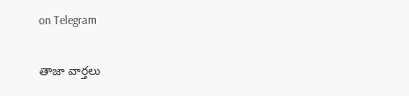on Telegram

తాజా వార్తలు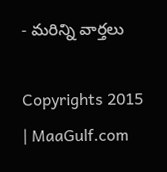- మరిన్ని వార్తలు

Copyrights 2015 | MaaGulf.com